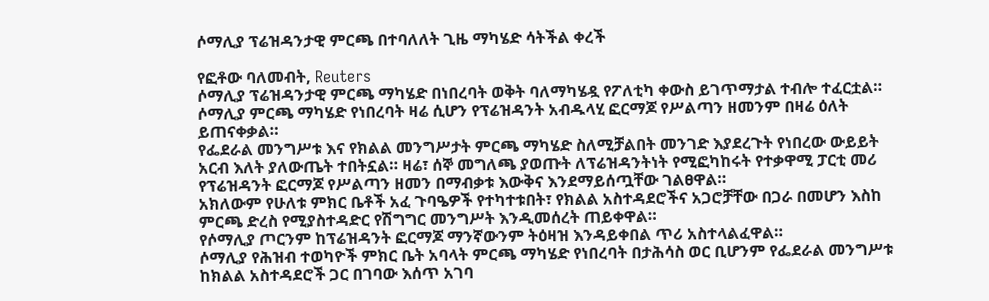ሶማሊያ ፕሬዝዳንታዊ ምርጫ በተባለለት ጊዜ ማካሄድ ሳትችል ቀረች

የፎቶው ባለመብት, Reuters
ሶማሊያ ፕሬዝዳንታዊ ምርጫ ማካሄድ በነበረባት ወቅት ባለማካሄዷ የፖለቲካ ቀውስ ይገጥማታል ተብሎ ተፈርቷል። ሶማሊያ ምርጫ ማካሄድ የነበረባት ዛሬ ሲሆን የፕሬዝዳንት አብዱላሂ ፎርማጆ የሥልጣን ዘመንም በዛሬ ዕለት ይጠናቀቃል።
የፌደራል መንግሥቱ እና የክልል መንግሥታት ምርጫ ማካሄድ ስለሚቻልበት መንገድ እያደረጉት የነበረው ውይይት አርብ እለት ያለውጤት ተበትኗል። ዛሬ፣ ሰኞ መግለጫ ያወጡት ለፕሬዝዳንትነት የሚፎካከሩት የተቃዋሚ ፓርቲ መሪ የፕሬዝዳንት ፎርማጆ የሥልጣን ዘመን በማብቃቱ እውቅና እንደማይሰጧቸው ገልፀዋል።
አክለውም የሁለቱ ምክር ቤቶች አፈ ጉባዔዎች የተካተቱበት፣ የክልል አስተዳደሮችና አጋሮቻቸው በጋራ በመሆን እስከ ምርጫ ድረስ የሚያስተዳድር የሽግግር መንግሥት እንዲመሰረት ጠይቀዋል።
የሶማሊያ ጦርንም ከፕሬዝዳንት ፎርማጆ ማንኛውንም ትዕዛዝ እንዳይቀበል ጥሪ አስተላልፈዋል።
ሶማሊያ የሕዝብ ተወካዮች ምክር ቤት አባላት ምርጫ ማካሄድ የነበረባት በታሕሳስ ወር ቢሆንም የፌደራል መንግሥቱ ከክልል አስተዳደሮች ጋር በገባው እሰጥ አገባ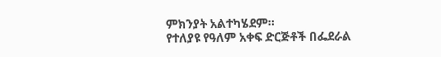ምክንያት አልተካሄደም።
የተለያዩ የዓለም አቀፍ ድርጅቶች በፌደራል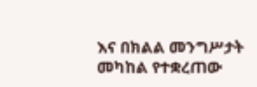እና በክልል መንግሥታት መካከል የተቋረጠው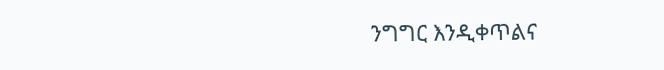ንግግር እንዲቀጥልና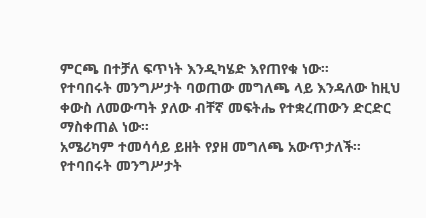ምርጫ በተቻለ ፍጥነት እንዲካሄድ እየጠየቁ ነው።
የተባበሩት መንግሥታት ባወጠው መግለጫ ላይ እንዳለው ከዚህ ቀውስ ለመውጣት ያለው ብቸኛ መፍትሔ የተቋረጠውን ድርድር ማስቀጠል ነው።
አሜሪካም ተመሳሳይ ይዘት የያዘ መግለጫ አውጥታለች።
የተባበሩት መንግሥታት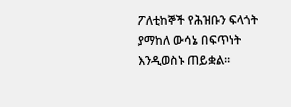ፖለቲከኞች የሕዝቡን ፍላጎት ያማከለ ውሳኔ በፍጥነት እንዲወስኑ ጠይቋል።